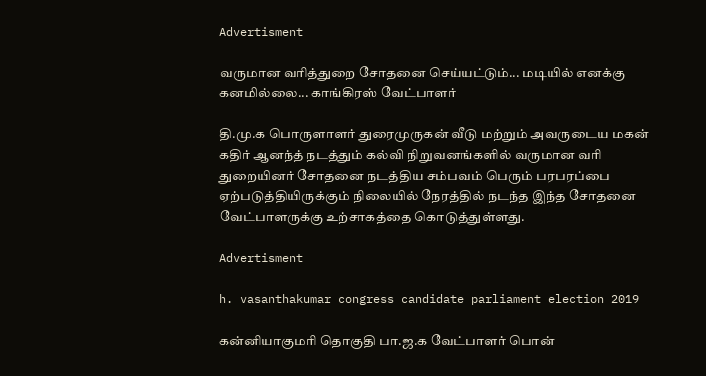Advertisment

வருமான வரித்துறை சோதனை செய்யட்டும்... மடியில் எனக்கு கனமில்லை... காங்கிரஸ் வேட்பாளர்

தி.மு.க பொருளாளர் துரைமுருகன் வீடு மற்றும் அவருடைய மகன் கதிர் ஆனந்த் நடத்தும் கல்வி நிறுவனங்களில் வருமான வரி துறையினர் சோதனை நடத்திய சம்பவம் பெரும் பரபரப்பை ஏற்படுத்தியிருக்கும் நிலையில் நேரத்தில் நடந்த இந்த சோதனை வேட்பாளருக்கு உற்சாகத்தை கொடுத்துள்ளது.

Advertisment

h. vasanthakumar congress candidate parliament election 2019

கன்னியாகுமரி தொகுதி பா.ஜ.க வேட்பாளர் பொன்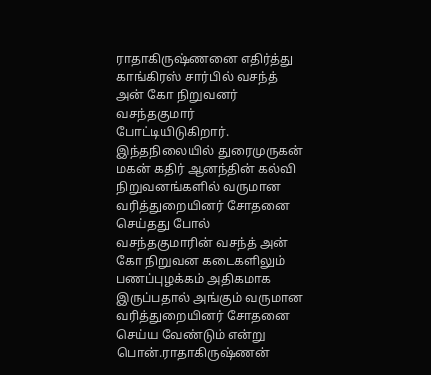ராதாகிருஷ்ணனை எதிர்த்து காங்கிரஸ் சார்பில் வசந்த் அன் கோ நிறுவனர் வசந்தகுமார் போட்டியிடுகிறார். இந்தநிலையில் துரைமுருகன் மகன் கதிர் ஆனந்தின் கல்வி நிறுவனங்களில் வருமான வரித்துறையினர் சோதனை செய்தது போல் வசந்தகுமாரின் வசந்த் அன் கோ நிறுவன கடைகளிலும் பணப்புழக்கம் அதிகமாக இருப்பதால் அங்கும் வருமான வரித்துறையினர் சோதனை செய்ய வேண்டும் என்று பொன்.ராதாகிருஷ்ணன்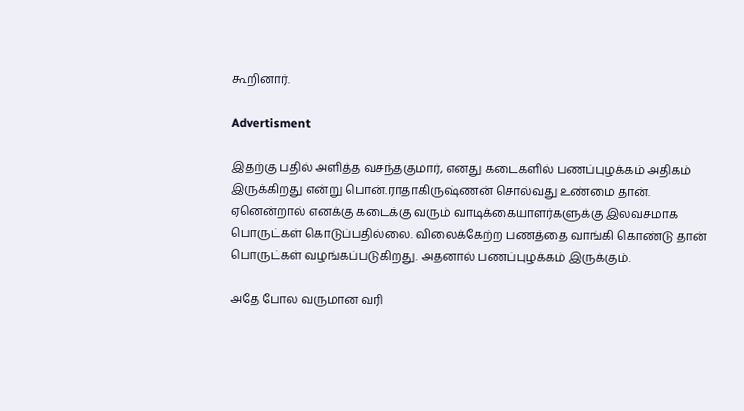கூறினார்.

Advertisment

இதற்கு பதில் அளித்த வசந்தகுமார், எனது கடைகளில் பணப்புழக்கம் அதிகம் இருக்கிறது என்று பொன்.ராதாகிருஷ்ணன் சொல்வது உண்மை தான். ஏனென்றால் எனக்கு கடைக்கு வரும் வாடிக்கையாளர்களுக்கு இலவசமாக பொருட்கள் கொடுப்பதில்லை. விலைக்கேற்ற பணத்தை வாங்கி கொண்டு தான் பொருட்கள் வழங்கப்படுகிறது. அதனால் பணப்புழக்கம் இருக்கும்.

அதே போல வருமான வரி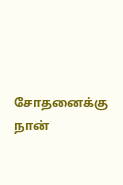சோதனைக்கு நான்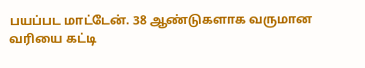பயப்பட மாட்டேன். 38 ஆண்டுகளாக வருமான வரியை கட்டி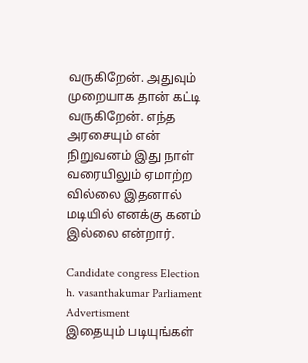வருகிறேன். அதுவும் முறையாக தான் கட்டி வருகிறேன். எந்த அரசையும் என் நிறுவனம் இது நாள் வரையிலும் ஏமாற்ற வில்லை இதனால் மடியில் எனக்கு கனம் இல்லை என்றார்.

Candidate congress Election h. vasanthakumar Parliament
Advertisment
இதையும் படியுங்கள்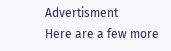Advertisment
Here are a few more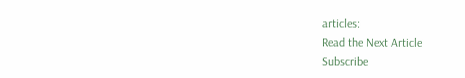articles:
Read the Next Article
Subscribe